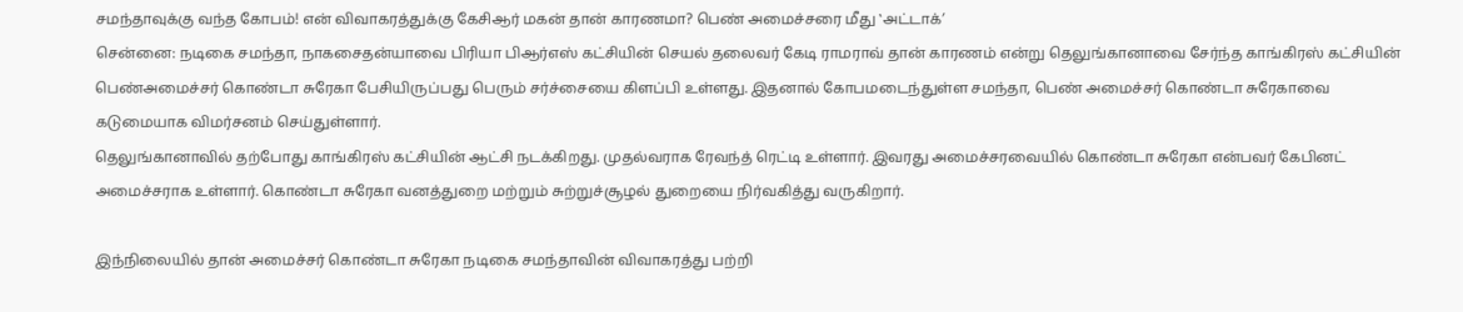சமந்தாவுக்கு வந்த கோபம்! என் விவாகரத்துக்கு கேசிஆர் மகன் தான் காரணமா? பெண் அமைச்சரை மீது ‛அட்டாக்’
சென்னை: நடிகை சமந்தா, நாகசைதன்யாவை பிரியா பிஆர்எஸ் கட்சியின் செயல் தலைவர் கேடி ராமராவ் தான் காரணம் என்று தெலுங்கானாவை சேர்ந்த காங்கிரஸ் கட்சியின் பெண்அமைச்சர் கொண்டா சுரேகா பேசியிருப்பது பெரும் சர்ச்சையை கிளப்பி உள்ளது. இதனால் கோபமடைந்துள்ள சமந்தா, பெண் அமைச்சர் கொண்டா சுரேகாவை கடுமையாக விமர்சனம் செய்துள்ளார்.
தெலுங்கானாவில் தற்போது காங்கிரஸ் கட்சியின் ஆட்சி நடக்கிறது. முதல்வராக ரேவந்த் ரெட்டி உள்ளார். இவரது அமைச்சரவையில் கொண்டா சுரேகா என்பவர் கேபினட் அமைச்சராக உள்ளார். கொண்டா சுரேகா வனத்துறை மற்றும் சுற்றுச்சூழல் துறையை நிர்வகித்து வருகிறார்.

இந்நிலையில் தான் அமைச்சர் கொண்டா சுரேகா நடிகை சமந்தாவின் விவாகரத்து பற்றி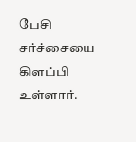பேசி சர்ச்சையை கிளப்பி உள்ளார்.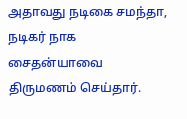அதாவது நடிகை சமந்தா, நடிகர் நாக சைதன்யாவை திருமணம் செய்தார்.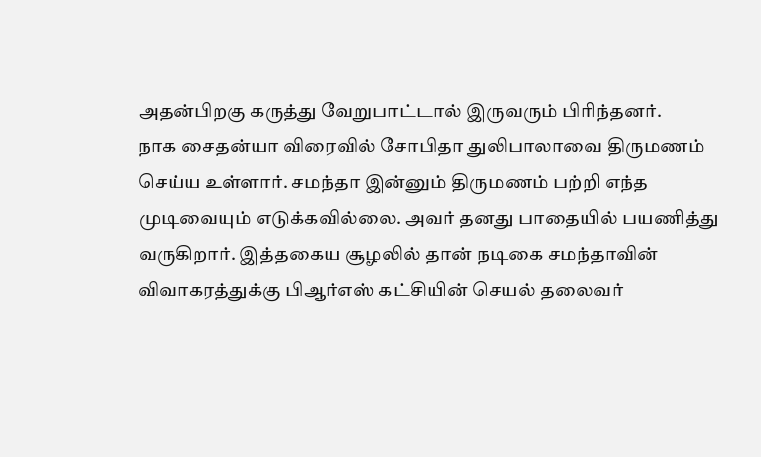அதன்பிறகு கருத்து வேறுபாட்டால் இருவரும் பிரிந்தனர்.
நாக சைதன்யா விரைவில் சோபிதா துலிபாலாவை திருமணம் செய்ய உள்ளார். சமந்தா இன்னும் திருமணம் பற்றி எந்த முடிவையும் எடுக்கவில்லை. அவர் தனது பாதையில் பயணித்து வருகிறார். இத்தகைய சூழலில் தான் நடிகை சமந்தாவின் விவாகரத்துக்கு பிஆர்எஸ் கட்சியின் செயல் தலைவர்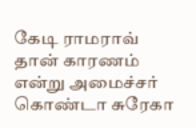கேடி ராமராவ் தான் காரணம் என்று அமைச்சர் கொண்டா சுரேகா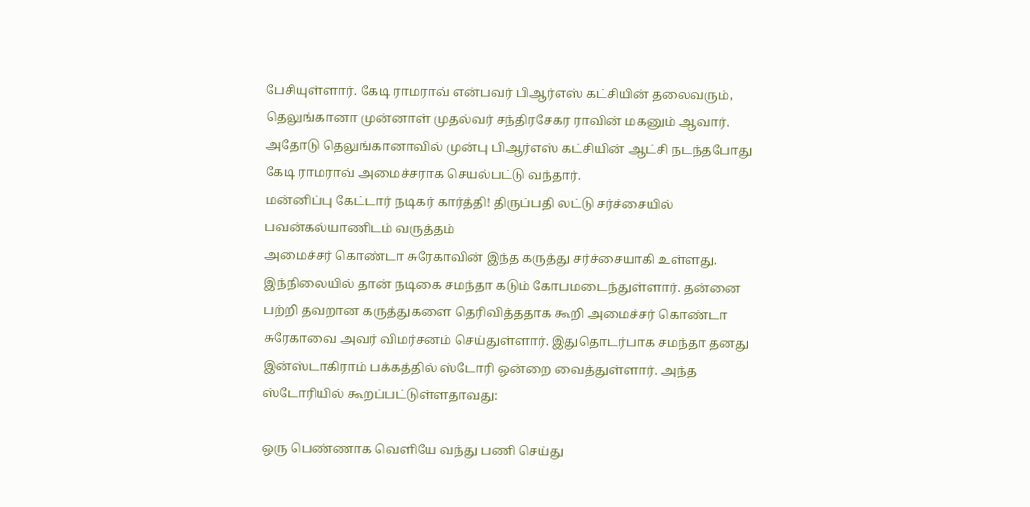பேசியுள்ளார். கேடி ராமராவ் என்பவர் பிஆர்எஸ் கட்சியின் தலைவரும், தெலுங்கானா முன்னாள் முதல்வர் சந்திரசேகர ராவின் மகனும் ஆவார். அதோடு தெலுங்கானாவில் முன்பு பிஆர்எஸ் கட்சியின் ஆட்சி நடந்தபோது கேடி ராமராவ் அமைச்சராக செயல்பட்டு வந்தார்.
மன்னிப்பு கேட்டார் நடிகர் கார்த்தி! திருப்பதி லட்டு சர்ச்சையில் பவன்கல்யாணிடம் வருத்தம்
அமைச்சர் கொண்டா சுரேகாவின் இந்த கருத்து சர்ச்சையாகி உள்ளது. இந்நிலையில் தான் நடிகை சமந்தா கடும் கோபமடைந்துள்ளார். தன்னை பற்றி தவறான கருத்துகளை தெரிவித்ததாக கூறி அமைச்சர் கொண்டா சுரேகாவை அவர் விமர்சனம் செய்துள்ளார். இதுதொடர்பாக சமந்தா தனது இன்ஸ்டாகிராம் பக்கத்தில் ஸ்டோரி ஒன்றை வைத்துள்ளார். அந்த ஸ்டோரியில் கூறப்பட்டுள்ளதாவது:

ஒரு பெண்ணாக வெளியே வந்து பணி செய்து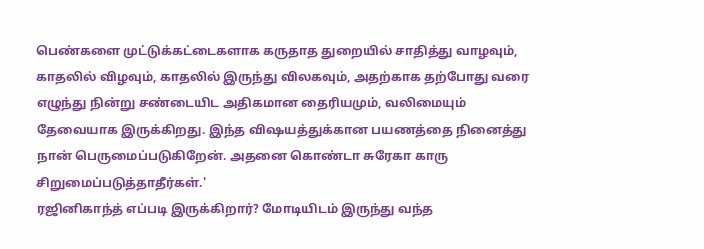பெண்களை முட்டுக்கட்டைகளாக கருதாத துறையில் சாதித்து வாழவும், காதலில் விழவும், காதலில் இருந்து விலகவும், அதற்காக தற்போது வரை எழுந்து நின்று சண்டையிட அதிகமான தைரியமும், வலிமையும் தேவையாக இருக்கிறது. இந்த விஷயத்துக்கான பயணத்தை நினைத்து நான் பெருமைப்படுகிறேன். அதனை கொண்டா சுரேகா காரு சிறுமைப்படுத்தாதீர்கள்.'
ரஜினிகாந்த் எப்படி இருக்கிறார்? மோடியிடம் இருந்து வந்த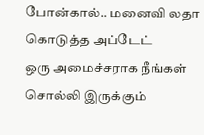போன்கால்.. மனைவி லதா கொடுத்த அப்டேட்
ஒரு அமைச்சராக நீங்கள் சொல்லி இருக்கும்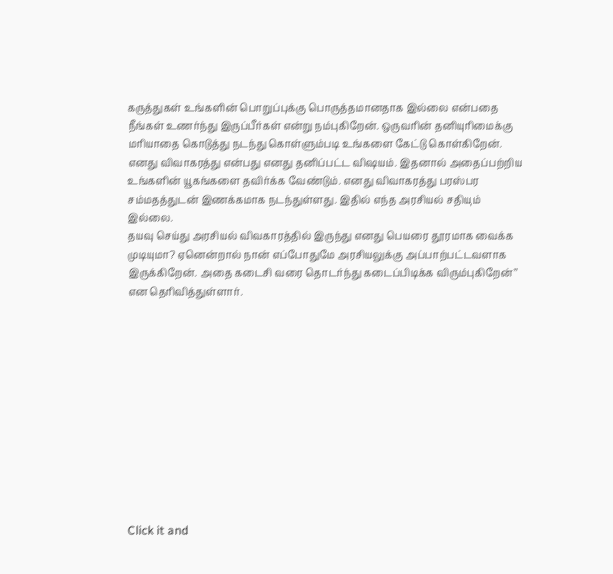கருத்துகள் உங்களின் பொறுப்புக்கு பொருத்தமானதாக இல்லை என்பதை நீங்கள் உணர்ந்து இருப்பீர்கள் என்று நம்புகிறேன். ஒருவரின் தனியுரிமைக்கு மரியாதை கொடுத்து நடந்து கொள்ளும்படி உங்களை கேட்டு கொள்கிறேன். எனது விவாகரத்து என்பது எனது தனிப்பட்ட விஷயம். இதனால் அதைப்பற்றிய உங்களின் யூகங்களை தவிர்க்க வேண்டும். எனது விவாகரத்து பரஸ்பர சம்மதத்துடன் இணக்கமாக நடந்துள்ளது. இதில் எந்த அரசியல் சதியும் இல்லை.
தயவு செய்து அரசியல் விவகாரத்தில் இருந்து எனது பெயரை தூரமாக வைக்க முடியுமா? ஏனென்றால் நான் எப்போதுமே அரசியலுக்கு அப்பாற்பட்டவளாக இருக்கிறேன். அதை கடைசி வரை தொடர்ந்து கடைப்பிடிக்க விரும்புகிறேன்’’ என தெரிவித்துள்ளார்.












Click it and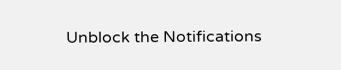Unblock the Notifications